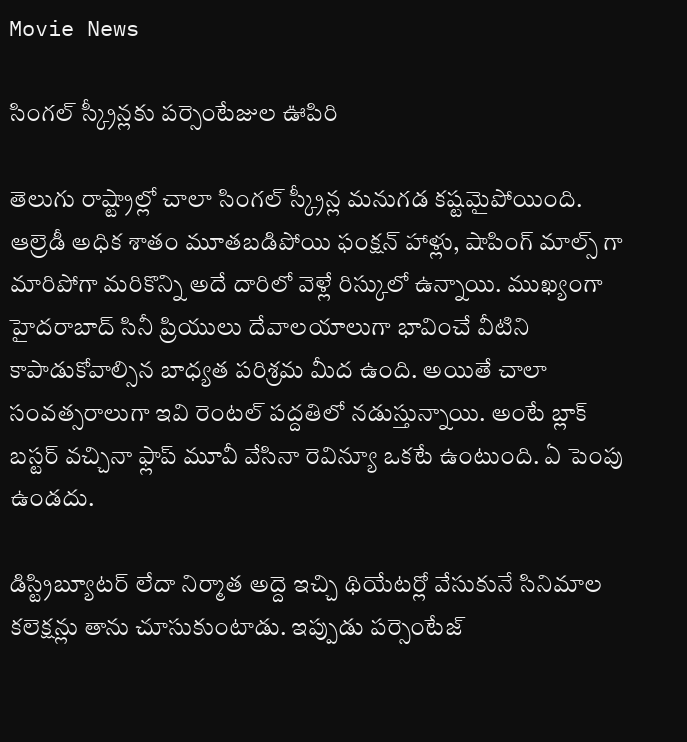Movie News

సింగల్ స్క్రీన్లకు పర్సెంటేజుల ఊపిరి

తెలుగు రాష్ట్రాల్లో చాలా సింగల్ స్క్రీన్ల మనుగడ కష్టమైపోయింది. ఆల్రెడీ అధిక శాతం మూతబడిపోయి ఫంక్షన్ హాళ్లు, షాపింగ్ మాల్స్ గా మారిపోగా మరికొన్ని అదే దారిలో వెళ్లే రిస్కులో ఉన్నాయి. ముఖ్యంగా హైదరాబాద్ సినీ ప్రియులు దేవాలయాలుగా భావించే వీటిని కాపాడుకోవాల్సిన బాధ్యత పరిశ్రమ మీద ఉంది. అయితే చాలా సంవత్సరాలుగా ఇవి రెంటల్ పద్దతిలో నడుస్తున్నాయి. అంటే బ్లాక్ బస్టర్ వచ్చినా ఫ్లాప్ మూవీ వేసినా రెవిన్యూ ఒకటే ఉంటుంది. ఏ పెంపు ఉండదు.

డిస్ట్రిబ్యూటర్ లేదా నిర్మాత అద్దె ఇచ్చి థియేటర్లో వేసుకునే సినిమాల కలెక్షన్లు తాను చూసుకుంటాడు. ఇప్పుడు పర్సెంటేజ్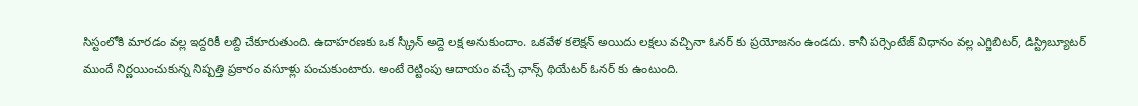సిస్టంలోకి మారడం వల్ల ఇద్దరికీ లబ్ది చేకూరుతుంది. ఉదాహరణకు ఒక స్క్రీన్ అద్దె లక్ష అనుకుందాం. ఒకవేళ కలెక్షన్ అయిదు లక్షలు వచ్చినా ఓనర్ కు ప్రయోజనం ఉండదు. కానీ పర్సెంటేజ్ విధానం వల్ల ఎగ్జిబిటర్, డిస్ట్రిబ్యూటర్ ముందే నిర్ణయించుకున్న నిష్పత్తి ప్రకారం వసూళ్లు పంచుకుంటారు. అంటే రెట్టింపు ఆదాయం వచ్చే ఛాన్స్ థియేటర్ ఓనర్ కు ఉంటుంది.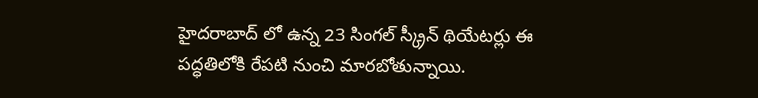హైదరాబాద్ లో ఉన్న 23 సింగల్ స్క్రీన్ థియేటర్లు ఈ పద్ధతిలోకి రేపటి నుంచి మారబోతున్నాయి.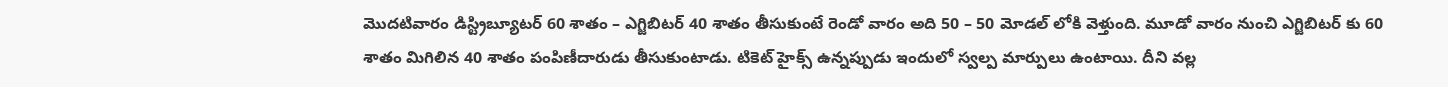మొదటివారం డిస్ట్రిబ్యూటర్ 60 శాతం – ఎగ్జిబిటర్ 40 శాతం తీసుకుంటే రెండో వారం అది 50 – 50 మోడల్ లోకి వెళ్తుంది. మూడో వారం నుంచి ఎగ్జిబిటర్ కు 60 శాతం మిగిలిన 40 శాతం పంపిణీదారుడు తీసుకుంటాడు. టికెట్ హైక్స్ ఉన్నప్పుడు ఇందులో స్వల్ప మార్పులు ఉంటాయి. దీని వల్ల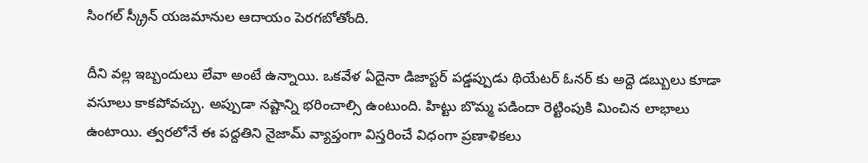సింగల్ స్క్రీన్ యజమానుల ఆదాయం పెరగబోతోంది.

దీని వల్ల ఇబ్బందులు లేవా అంటే ఉన్నాయి. ఒకవేళ ఏదైనా డిజాస్టర్ పడ్డప్పుడు థియేటర్ ఓనర్ కు అద్దె డబ్బులు కూడా వసూలు కాకపోవచ్చు. అప్పుడా నష్టాన్ని భరించాల్సి ఉంటుంది. హిట్టు బొమ్మ పడిందా రెట్టింపుకి మించిన లాభాలు ఉంటాయి. త్వరలోనే ఈ పద్దతిని నైజామ్ వ్యాప్తంగా విస్తరించే విధంగా ప్రణాళికలు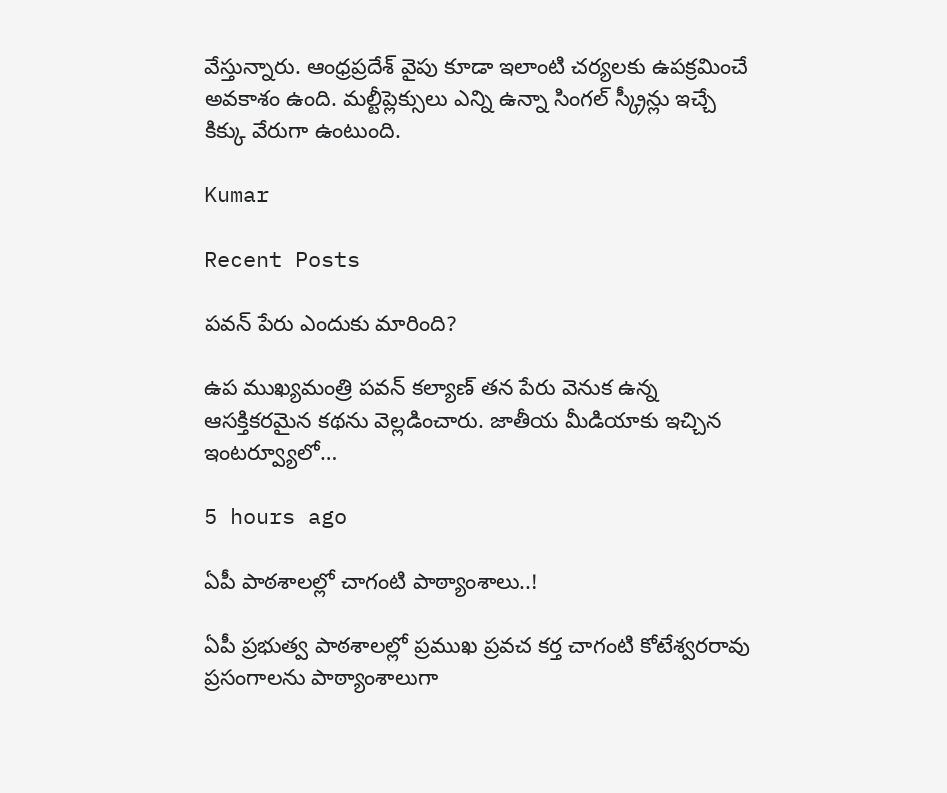వేస్తున్నారు. ఆంధ్రప్రదేశ్ వైపు కూడా ఇలాంటి చర్యలకు ఉపక్రమించే అవకాశం ఉంది. మల్టీప్లెక్సులు ఎన్ని ఉన్నా సింగల్ స్క్రీన్లు ఇచ్చే కిక్కు వేరుగా ఉంటుంది.

Kumar

Recent Posts

పవన్ పేరు ఎందుకు మారింది?

ఉప ముఖ్యమంత్రి పవన్ కల్యాణ్ తన పేరు వెనుక ఉన్న ఆసక్తికరమైన కథను వెల్లడించారు. జాతీయ మీడియాకు ఇచ్చిన ఇంటర్వ్యూలో…

5 hours ago

ఏపీ పాఠ‌శాల‌ల్లో చాగంటి పాఠ్యాంశాలు..!

ఏపీ ప్ర‌భుత్వ పాఠ‌శాల‌ల్లో ప్ర‌ముఖ ప్ర‌వ‌చ క‌ర్త చాగంటి కోటేశ్వ‌ర‌రావు ప్ర‌సంగాల‌ను పాఠ్యాంశాలుగా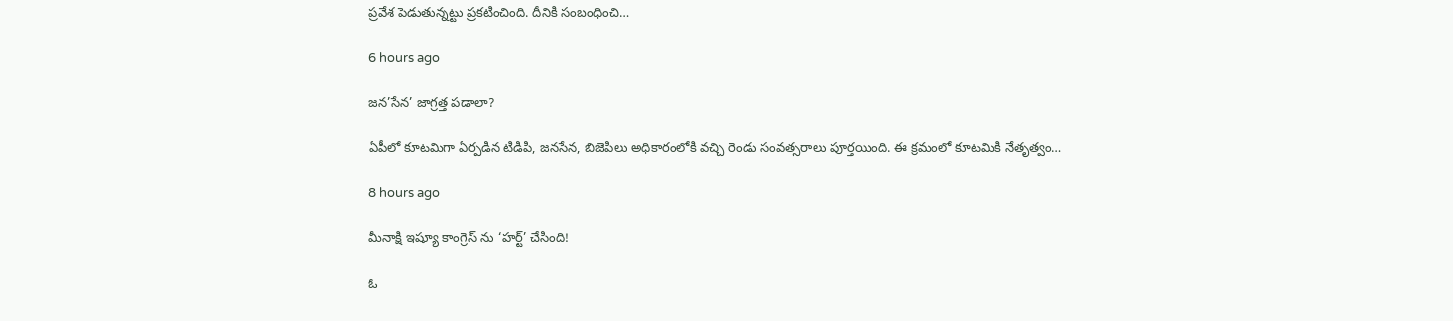ప్ర‌వేశ పెడుతున్నట్టు ప్ర‌క‌టించింది. దీనికి సంబంధించి…

6 hours ago

జ‌న‌’సేన’ జాగ్ర‌త్త ప‌డాలా?

ఏపీలో కూటమిగా ఏర్పడిన టిడిపి, జనసేన, బిజెపిలు అధికారంలోకి వచ్చి రెండు సంవత్సరాలు పూర్తయింది. ఈ క్రమంలో కూటమికి నేతృత్వం…

8 hours ago

మీనాక్షి ఇష్యూ కాంగ్రెస్ ను ‘హర్ట్’ చేసింది!

ఓ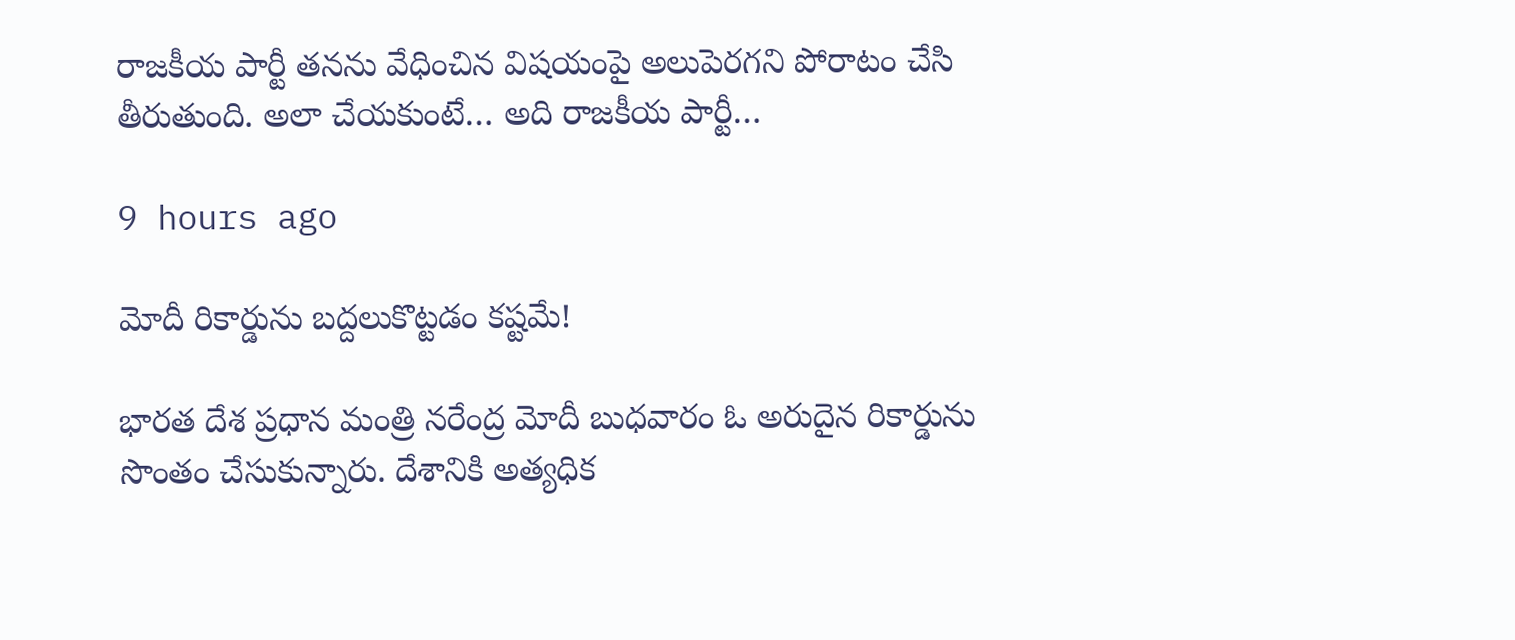రాజకీయ పార్టీ తనను వేధించిన విషయంపై అలుపెరగని పోరాటం చేసి తీరుతుంది. అలా చేయకుంటే… అది రాజకీయ పార్టీ…

9 hours ago

మోదీ రికార్డును బద్దలుకొట్టడం కష్టమే!

భారత దేశ ప్రధాన మంత్రి నరేంద్ర మోదీ బుధవారం ఓ అరుదైన రికార్డును సొంతం చేసుకున్నారు. దేశానికి అత్యధిక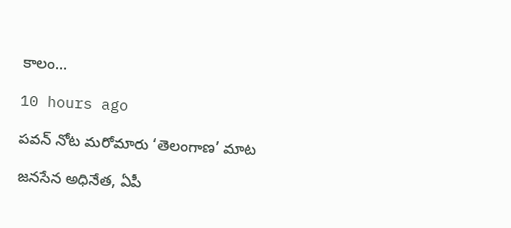కాలం…

10 hours ago

పవన్ నోట మరోమారు ‘తెలంగాణ’ మాట

జనసేన అధినేత, ఏపీ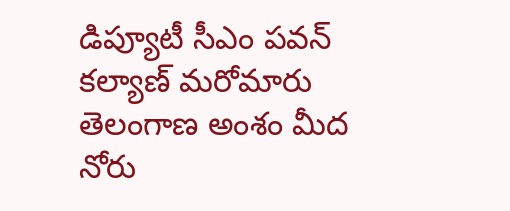డిప్యూటీ సీఎం పవన్ కల్యాణ్ మరోమారు తెలంగాణ అంశం మీద నోరు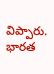విప్పారు. భారత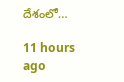దేశంలో…

11 hours ago